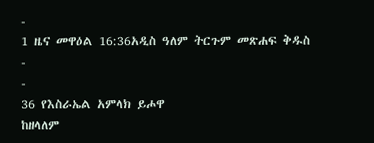-
1 ዜና መዋዕል 16:36አዲስ ዓለም ትርጉም መጽሐፍ ቅዱስ
-
-
36 የእስራኤል አምላክ ይሖዋ
ከዘላለም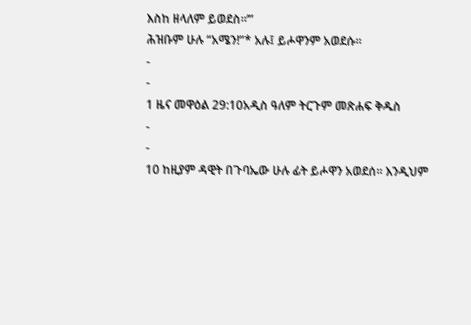እስከ ዘላለም ይወደስ።’”
ሕዝቡም ሁሉ “አሜን!”* አሉ፤ ይሖዋንም አወደሱ።
-
-
1 ዜና መዋዕል 29:10አዲስ ዓለም ትርጉም መጽሐፍ ቅዱስ
-
-
10 ከዚያም ዳዊት በጉባኤው ሁሉ ፊት ይሖዋን አወደሰ። እንዲህም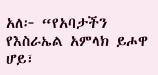አለ፦ “የአባታችን የእስራኤል አምላክ ይሖዋ ሆይ፣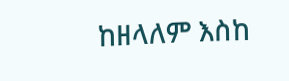ከዘላለም እስከ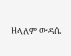ዘላለም ውዳሴ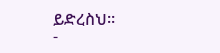ይድረስህ።
-